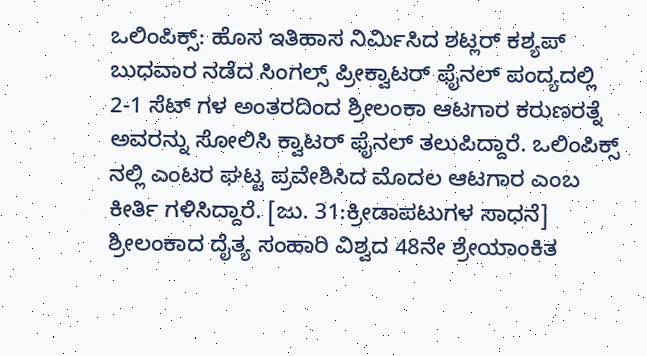ಒಲಿಂಪಿಕ್ಸ್: ಹೊಸ ಇತಿಹಾಸ ನಿರ್ಮಿಸಿದ ಶಟ್ಲರ್ ಕಶ್ಯಪ್
ಬುಧವಾರ ನಡೆದ ಸಿಂಗಲ್ಸ್ ಪ್ರೀಕ್ವಾಟರ್ ಫೈನಲ್ ಪಂದ್ಯದಲ್ಲಿ 2-1 ಸೆಟ್ ಗಳ ಅಂತರದಿಂದ ಶ್ರೀಲಂಕಾ ಆಟಗಾರ ಕರುಣರತ್ನೆ ಅವರನ್ನು ಸೋಲಿಸಿ ಕ್ವಾಟರ್ ಫೈನಲ್ ತಲುಪಿದ್ದಾರೆ. ಒಲಿಂಪಿಕ್ಸ್ ನಲ್ಲಿ ಎಂಟರ ಘಟ್ಟ ಪ್ರವೇಶಿಸಿದ ಮೊದಲ ಆಟಗಾರ ಎಂಬ ಕೀರ್ತಿ ಗಳಿಸಿದ್ದಾರೆ. [ಜು. 31:ಕ್ರೀಡಾಪಟುಗಳ ಸಾಧನೆ]
ಶ್ರೀಲಂಕಾದ ದೈತ್ಯ ಸಂಹಾರಿ ವಿಶ್ವದ 48ನೇ ಶ್ರೇಯಾಂಕಿತ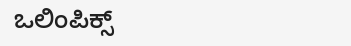ಒಲಿಂಪಿಕ್ಸ್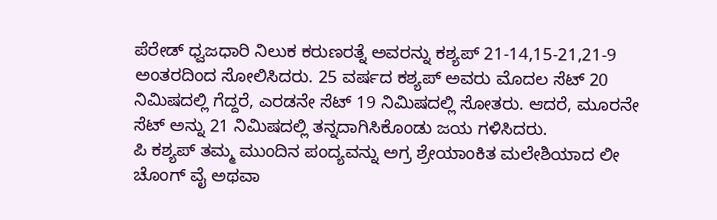ಪೆರೇಡ್ ಧ್ವಜಧಾರಿ ನಿಲುಕ ಕರುಣರತ್ನೆ ಅವರನ್ನು ಕಶ್ಯಪ್ 21-14,15-21,21-9 ಅಂತರದಿಂದ ಸೋಲಿಸಿದರು. 25 ವರ್ಷದ ಕಶ್ಯಪ್ ಅವರು ಮೊದಲ ಸೆಟ್ 20 ನಿಮಿಷದಲ್ಲಿ ಗೆದ್ದರೆ, ಎರಡನೇ ಸೆಟ್ 19 ನಿಮಿಷದಲ್ಲಿ ಸೋತರು. ಆದರೆ, ಮೂರನೇ ಸೆಟ್ ಅನ್ನು 21 ನಿಮಿಷದಲ್ಲಿ ತನ್ನದಾಗಿಸಿಕೊಂಡು ಜಯ ಗಳಿಸಿದರು.
ಪಿ ಕಶ್ಯಪ್ ತಮ್ಮ ಮುಂದಿನ ಪಂದ್ಯವನ್ನು ಅಗ್ರ ಶ್ರೇಯಾಂಕಿತ ಮಲೇಶಿಯಾದ ಲೀ ಚೊಂಗ್ ವೈ ಅಥವಾ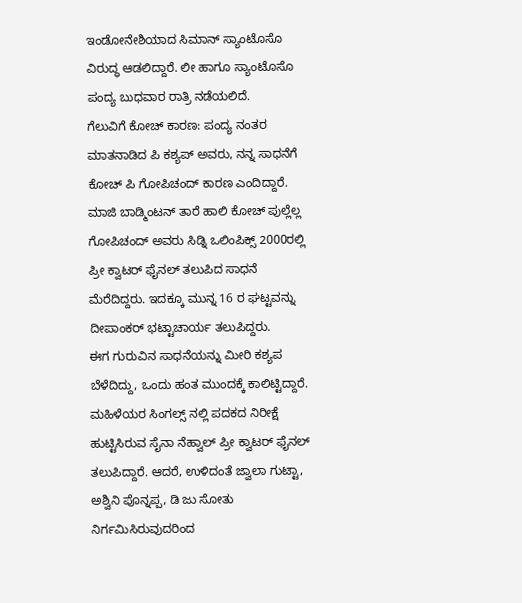ಇಂಡೋನೇಶಿಯಾದ ಸಿಮಾನ್ ಸ್ಯಾಂಟೊಸೊ ವಿರುದ್ಧ ಆಡಲಿದ್ದಾರೆ. ಲೀ ಹಾಗೂ ಸ್ಯಾಂಟೊಸೊ ಪಂದ್ಯ ಬುಧವಾರ ರಾತ್ರಿ ನಡೆಯಲಿದೆ.
ಗೆಲುವಿಗೆ ಕೋಚ್ ಕಾರಣ: ಪಂದ್ಯ ನಂತರ ಮಾತನಾಡಿದ ಪಿ ಕಶ್ಯಪ್ ಅವರು, ನನ್ನ ಸಾಧನೆಗೆ ಕೋಚ್ ಪಿ ಗೋಪಿಚಂದ್ ಕಾರಣ ಎಂದಿದ್ದಾರೆ. ಮಾಜಿ ಬಾಡ್ಮಿಂಟನ್ ತಾರೆ ಹಾಲಿ ಕೋಚ್ ಪುಲ್ಲೆಲ್ಲ ಗೋಪಿಚಂದ್ ಅವರು ಸಿಡ್ನಿ ಒಲಿಂಪಿಕ್ಸ್ 2000ರಲ್ಲಿ ಪ್ರೀ ಕ್ವಾಟರ್ ಫೈನಲ್ ತಲುಪಿದ ಸಾಧನೆ ಮೆರೆದಿದ್ದರು. ಇದಕ್ಕೂ ಮುನ್ನ 16 ರ ಘಟ್ಟವನ್ನು ದೀಪಾಂಕರ್ ಭಟ್ಟಾಚಾರ್ಯ ತಲುಪಿದ್ದರು.
ಈಗ ಗುರುವಿನ ಸಾಧನೆಯನ್ನು ಮೀರಿ ಕಶ್ಯಪ ಬೆಳೆದಿದ್ದು, ಒಂದು ಹಂತ ಮುಂದಕ್ಕೆ ಕಾಲಿಟ್ಟಿದ್ದಾರೆ. ಮಹಿಳೆಯರ ಸಿಂಗಲ್ಸ್ ನಲ್ಲಿ ಪದಕದ ನಿರೀಕ್ಷೆ ಹುಟ್ಟಿಸಿರುವ ಸೈನಾ ನೆಹ್ವಾಲ್ ಪ್ರೀ ಕ್ವಾಟರ್ ಫೈನಲ್ ತಲುಪಿದ್ದಾರೆ. ಆದರೆ, ಉಳಿದಂತೆ ಜ್ವಾಲಾ ಗುಟ್ಟಾ, ಅಶ್ವಿನಿ ಪೊನ್ನಪ್ಪ, ಡಿ ಜು ಸೋತು ನಿರ್ಗಮಿಸಿರುವುದರಿಂದ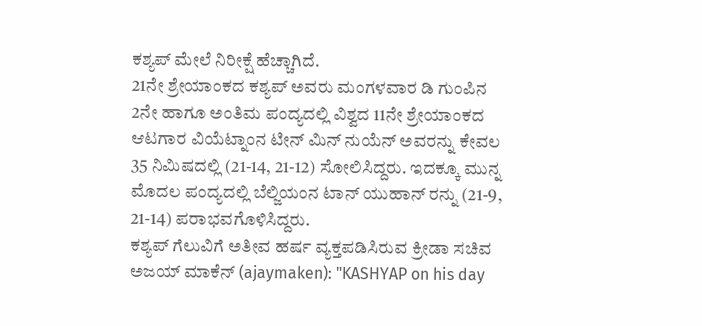ಕಶ್ಯಪ್ ಮೇಲೆ ನಿರೀಕ್ಷೆ ಹೆಚ್ಚಾಗಿದೆ.
21ನೇ ಶ್ರೇಯಾಂಕದ ಕಶ್ಯಪ್ ಅವರು ಮಂಗಳವಾರ ಡಿ ಗುಂಪಿನ 2ನೇ ಹಾಗೂ ಅಂತಿಮ ಪಂದ್ಯದಲ್ಲಿ ವಿಶ್ವದ 11ನೇ ಶ್ರೇಯಾಂಕದ ಆಟಗಾರ ವಿಯೆಟ್ನಾಂನ ಟೀನ್ ಮಿನ್ ನುಯೆನ್ ಅವರನ್ನು ಕೇವಲ 35 ನಿಮಿಷದಲ್ಲಿ (21-14, 21-12) ಸೋಲಿಸಿದ್ದರು. ಇದಕ್ಕೂ ಮುನ್ನ ಮೊದಲ ಪಂದ್ಯದಲ್ಲಿ ಬೆಲ್ಜಿಯಂನ ಟಾನ್ ಯುಹಾನ್ ರನ್ನು (21-9, 21-14) ಪರಾಭವಗೊಳಿಸಿದ್ದರು.
ಕಶ್ಯಪ್ ಗೆಲುವಿಗೆ ಅತೀವ ಹರ್ಷ ವ್ಯಕ್ತಪಡಿಸಿರುವ ಕ್ರೀಡಾ ಸಚಿವ ಅಜಯ್ ಮಾಕೆನ್ (ajaymaken): "KASHYAP on his day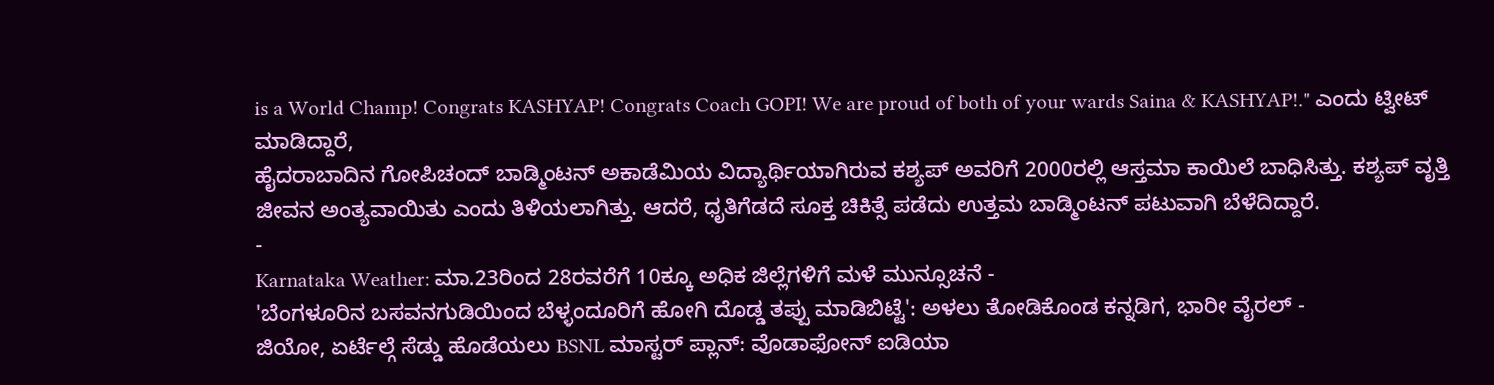is a World Champ! Congrats KASHYAP! Congrats Coach GOPI! We are proud of both of your wards Saina & KASHYAP!." ಎಂದು ಟ್ವೀಟ್ ಮಾಡಿದ್ದಾರೆ,
ಹೈದರಾಬಾದಿನ ಗೋಪಿಚಂದ್ ಬಾಡ್ಮಿಂಟನ್ ಅಕಾಡೆಮಿಯ ವಿದ್ಯಾರ್ಥಿಯಾಗಿರುವ ಕಶ್ಯಪ್ ಅವರಿಗೆ 2000ರಲ್ಲಿ ಆಸ್ತಮಾ ಕಾಯಿಲೆ ಬಾಧಿಸಿತ್ತು. ಕಶ್ಯಪ್ ವೃತ್ತಿ ಜೀವನ ಅಂತ್ಯವಾಯಿತು ಎಂದು ತಿಳಿಯಲಾಗಿತ್ತು. ಆದರೆ, ಧೃತಿಗೆಡದೆ ಸೂಕ್ತ ಚಿಕಿತ್ಸೆ ಪಡೆದು ಉತ್ತಮ ಬಾಡ್ಮಿಂಟನ್ ಪಟುವಾಗಿ ಬೆಳೆದಿದ್ದಾರೆ.
-
Karnataka Weather: ಮಾ.23ರಿಂದ 28ರವರೆಗೆ 10ಕ್ಕೂ ಅಧಿಕ ಜಿಲ್ಲೆಗಳಿಗೆ ಮಳೆ ಮುನ್ಸೂಚನೆ -
'ಬೆಂಗಳೂರಿನ ಬಸವನಗುಡಿಯಿಂದ ಬೆಳ್ಳಂದೂರಿಗೆ ಹೋಗಿ ದೊಡ್ಡ ತಪ್ಪು ಮಾಡಿಬಿಟ್ಟೆ': ಅಳಲು ತೋಡಿಕೊಂಡ ಕನ್ನಡಿಗ, ಭಾರೀ ವೈರಲ್ -
ಜಿಯೋ, ಏರ್ಟೆಲ್ಗೆ ಸೆಡ್ಡು ಹೊಡೆಯಲು BSNL ಮಾಸ್ಟರ್ ಪ್ಲಾನ್: ವೊಡಾಫೋನ್ ಐಡಿಯಾ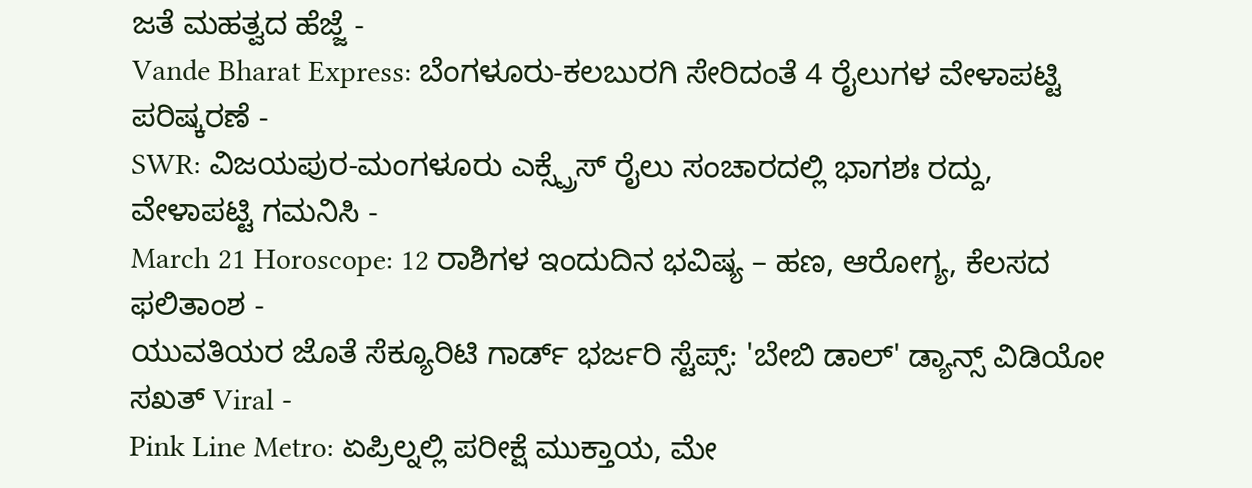ಜತೆ ಮಹತ್ವದ ಹೆಜ್ಜೆ -
Vande Bharat Express: ಬೆಂಗಳೂರು-ಕಲಬುರಗಿ ಸೇರಿದಂತೆ 4 ರೈಲುಗಳ ವೇಳಾಪಟ್ಟಿ ಪರಿಷ್ಕರಣೆ -
SWR: ವಿಜಯಪುರ-ಮಂಗಳೂರು ಎಕ್ಸ್ಪ್ರೆಸ್ ರೈಲು ಸಂಚಾರದಲ್ಲಿ ಭಾಗಶಃ ರದ್ದು, ವೇಳಾಪಟ್ಟಿ ಗಮನಿಸಿ -
March 21 Horoscope: 12 ರಾಶಿಗಳ ಇಂದುದಿನ ಭವಿಷ್ಯ – ಹಣ, ಆರೋಗ್ಯ, ಕೆಲಸದ ಫಲಿತಾಂಶ -
ಯುವತಿಯರ ಜೊತೆ ಸೆಕ್ಯೂರಿಟಿ ಗಾರ್ಡ್ ಭರ್ಜರಿ ಸ್ಟೆಪ್ಸ್: 'ಬೇಬಿ ಡಾಲ್' ಡ್ಯಾನ್ಸ್ ವಿಡಿಯೋ ಸಖತ್ Viral -
Pink Line Metro: ಏಪ್ರಿಲ್ನಲ್ಲಿ ಪರೀಕ್ಷೆ ಮುಕ್ತಾಯ, ಮೇ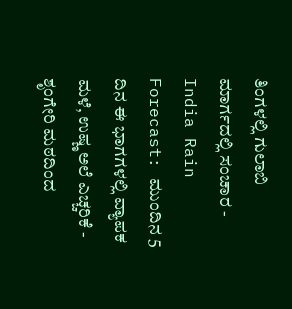ತಿಂಗಳಲ್ಲಿ ಗುಲಾಬಿ ಮಾರ್ಗದಲ್ಲಿ ಸಂಚಾರ -
India Rain Forecast: ಮುಂದಿನ 5 ದಿನ ಈ ಭಾಗಗಳಲ್ಲಿ ವ್ಯಾಪಕ ಮಳೆ, ಉಷ್ಣ ಅಲೆ ಎಚ್ಚರಿಕೆ -
ಶೃಂಗೇರಿ ಮಠದಿಂದ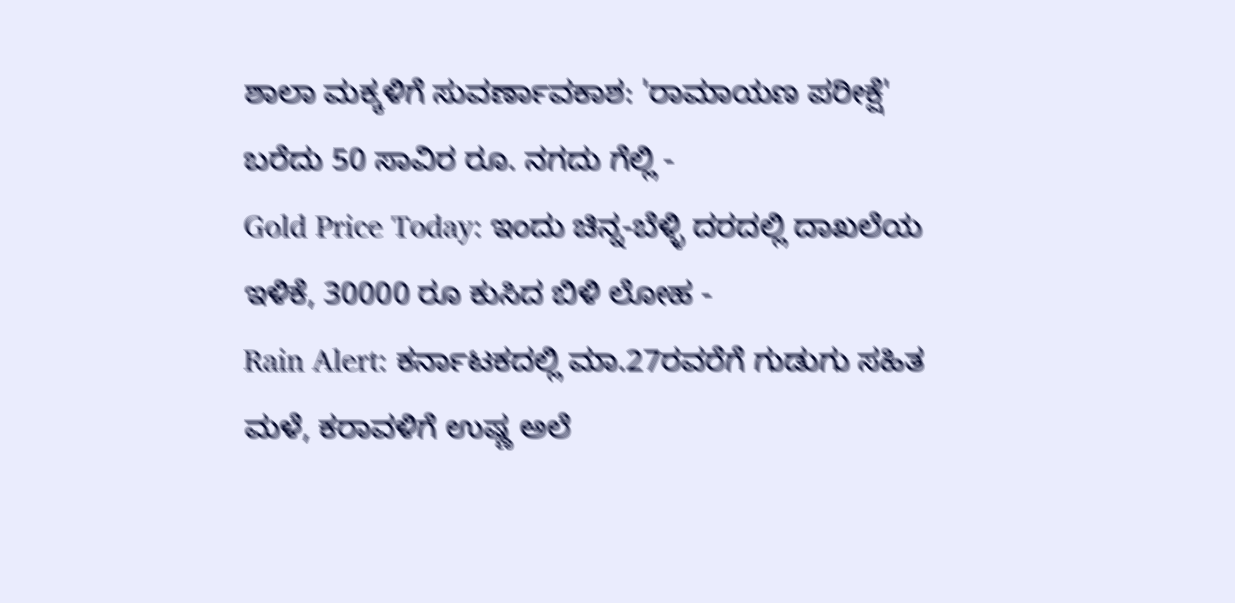ಶಾಲಾ ಮಕ್ಕಳಿಗೆ ಸುವರ್ಣಾವಕಾಶ: 'ರಾಮಾಯಣ ಪರೀಕ್ಷೆ' ಬರೆದು 50 ಸಾವಿರ ರೂ. ನಗದು ಗೆಲ್ಲಿ -
Gold Price Today: ಇಂದು ಚಿನ್ನ-ಬೆಳ್ಳಿ ದರದಲ್ಲಿ ದಾಖಲೆಯ ಇಳಿಕೆ, 30000 ರೂ ಕುಸಿದ ಬಿಳಿ ಲೋಹ -
Rain Alert: ಕರ್ನಾಟಕದಲ್ಲಿ ಮಾ.27ರವರೆಗೆ ಗುಡುಗು ಸಹಿತ ಮಳೆ, ಕರಾವಳಿಗೆ ಉಷ್ಣ ಅಲೆ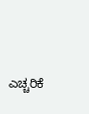ಎಚ್ಚರಿಕೆ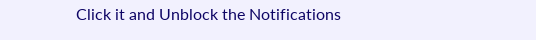Click it and Unblock the Notifications